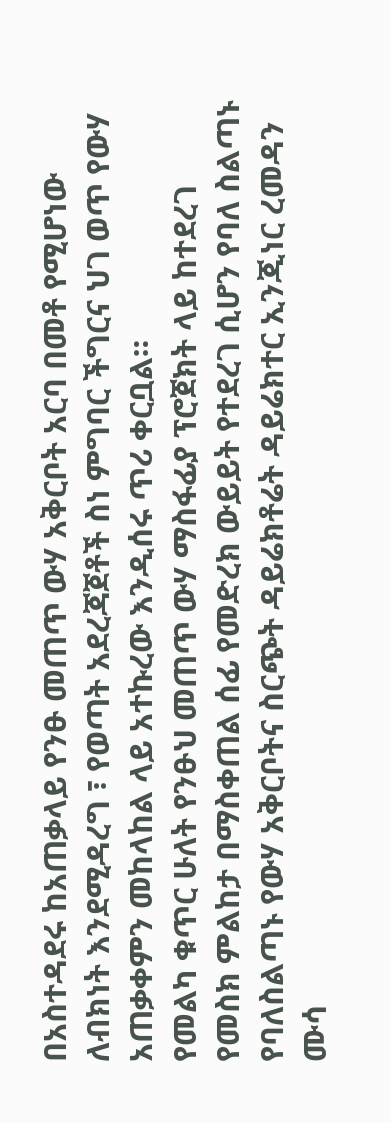በአስተዳደሩ ከአጠቃላይ የንፁ መጠጥ ውሃ አቅርቦት አርባ በመቶ የሚሆነው ለብክነት እንደሚዳረግ ፣ የወጣት አደረጃጀቶች ስነ ምግባር ችግርና ህገ ወጥ የውሃ አጠቃቀምን መከላከል ላይ አተኩረው እንዲሰሩ ጥሪ ቀርቧል።
የመልካ ቁጥር ሁለት የንፁህ መጠጥ ውሃ ማስፋፊያ ፕሮጀክት ላይ ከተደረገ የመስክ ምልከታ በማስቀጠል ሰፊ የመድረክ ውይይት የተደረገ ሲሆን የባለ ስልጣኑ የባለስልጣኑ የውሃ አቅርቦትና ስርጭት ዳይሬክቶሬት ዳይሬክተር ኢንጂነር ረመዳን ሙሳ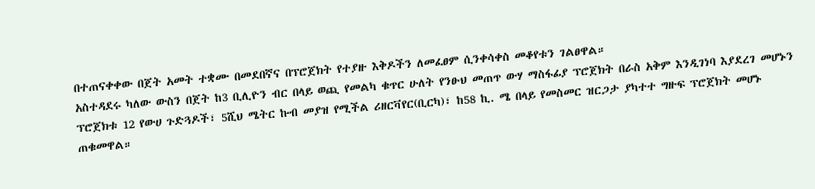በተጠናቀቀው በጀት አመት ተቋሙ በመደበኛና በፕሮጀክት የተያዙ እቅዶችን ለመፈፀም ሲንቀሳቀስ መቆየቱን ገልፀዋል።
አስተዳደሩ ካለው ውስን በጀት ከ3 ቢሊዮን ብር በላይ ወጪ የመልካ ቁጥር ሁለት የንፁህ መጠጥ ውሃ ማስፋፊያ ፕሮጀክት በራስ አቅም እንዲገነባ እያደረገ መሆኑን ፕሮጀክቱ 12 የውሀ ጉድጓዶች፣ 5ሺህ ሜትር ኩብ መያዝ የሚችል ሪዘርቫየር(ቢርካ)፣ ከ58 ኪ. ሜ በላይ የመስመር ዝርጋታ ያካተተ ግዙፍ ፕሮጀክት መሆኑ ጠቁመዋል።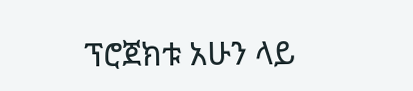ፕሮጀክቱ አሁን ላይ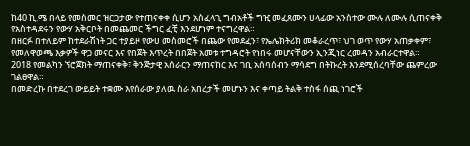ከ40 ኪ.ሜ በላይ የመስመር ዝርጋታው የተጠናቀቀ ሲሆን አስፈላጊ ግብአቶች ግዢ መፈጸሙን ሀላፊው አንስተው ሙሉ ለሙሉ ሲጠናቀቅ የአስተዳደሩን የውሃ አቅርቦት በመጨመር ችግር ፈቺ እንደሆነም ተናግረዋል።
በዘርፉ በተለይም ከተደራሽነት ጋር ተያይዞ የውሀ መስመሮች በጨው የመደፈን፣ የኤሌክትሪክ መቆራረጥ፣ ህገ ወጥ የውሃ አጠቃቀም፣ የመለዋወጫ እቃዎች ዋጋ መናር እና የበጀት እጥረት በበጀት አመቱ ተግዳሮት የነበሩ መሆናቸውን ኢንጂነር ረመዳን አብራርተዋል።
2018 የመልካን ኘሮጀክት ማጠናቀቅ፣ ቅንጅታዊ አሰራርን ማጠናከር እና ገቢ አሰባሰብን ማሳደግ በትኩረት እንደሚሰረባቸው ጨምረው ገልፀዋል።
በመድረኩ በተደረገ ውይይት ተቋሙ እየሰራው ያለዉ ስራ አበረታች መሆኑን እና ቀጣይ ትልቅ ተስፋ ሰጪ ነገሮች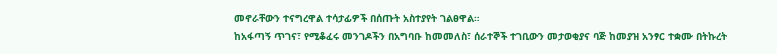መኖራቸውን ተናግረዋል ተሳታፊዎች በሰጡት አስተያየት ገልፀዋል።
ከአፋጣኝ ጥገና፣ የሚቆፈሩ መንገዶችን በአግባቡ ከመመለስ፣ ሰራተኞች ተገቢውን መታወቂያና ባጅ ከመያዝ አንፃር ተቋሙ በትኩረት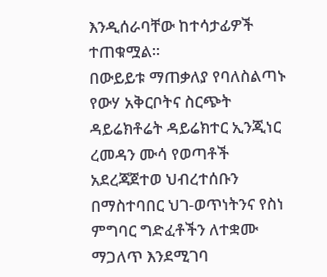እንዲሰራባቸው ከተሳታፊዎች ተጠቁሟል።
በውይይቱ ማጠቃለያ የባለስልጣኑ የውሃ አቅርቦትና ስርጭት ዳይሬክቶሬት ዳይሬክተር ኢንጂነር ረመዳን ሙሳ የወጣቶች አደረጃጀተወ ህብረተሰቡን በማስተባበር ህገ-ወጥነትንና የስነ ምግባር ግድፈቶችን ለተቋሙ ማጋለጥ እንደሚገባ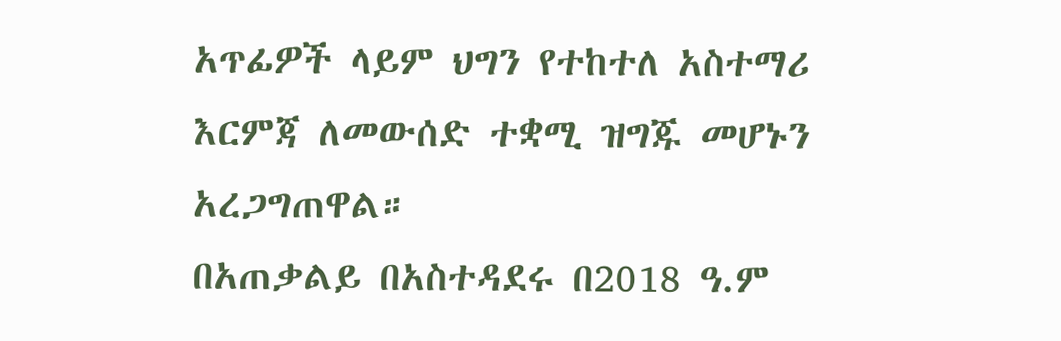አጥፊዎች ላይም ህግን የተከተለ አስተማሪ እርምጃ ለመውሰድ ተቋሚ ዝግጁ መሆኑን አረጋግጠዋል።
በአጠቃልይ በአስተዳደሩ በ2018 ዓ.ም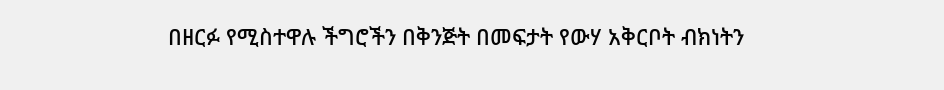በዘርፉ የሚስተዋሉ ችግሮችን በቅንጅት በመፍታት የውሃ አቅርቦት ብክነትን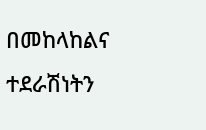በመከላከልና ተደራሽነትን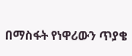በማስፋት የነዋሪውን ጥያቄ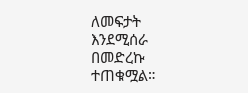ለመፍታት እንደሚሰራ በመድረኩ ተጠቁሟል።